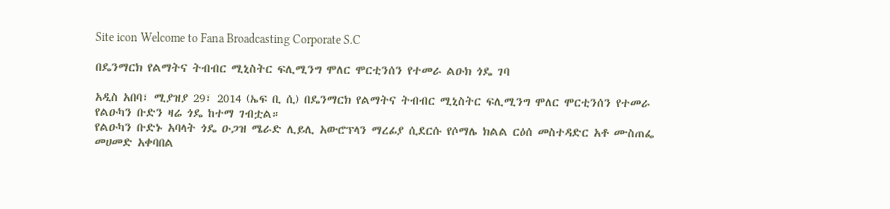Site icon Welcome to Fana Broadcasting Corporate S.C

በዴንማርክ የልማትና ትብብር ሚኒስትር ፍሊሚንግ ሞለር ሞርቲንሰን የተመራ ልዑክ ጎዴ ገባ

አዲስ አበባ፣ ሚያዝያ 29፣ 2014 (ኤፍ ቢ ሲ) በዴንማርክ የልማትና ትብብር ሚኒስትር ፍሊሚንግ ሞለር ሞርቲንሰን የተመራ የልዑካን ቡድን ዛሬ ጎዴ ከተማ ገብቷል።
የልዑካን ቡድኑ አባላት ጎዴ ዑጋዝ ሜራድ ሊይሊ አውሮፕላን ማረፊያ ሲደርሱ የሶማሌ ክልል ርዕሰ መስተዳድር አቶ ሙስጠፌ መሀመድ አቀባበል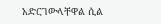አድርገውላቸዋል ሲል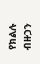የክልሉ ብዙኃን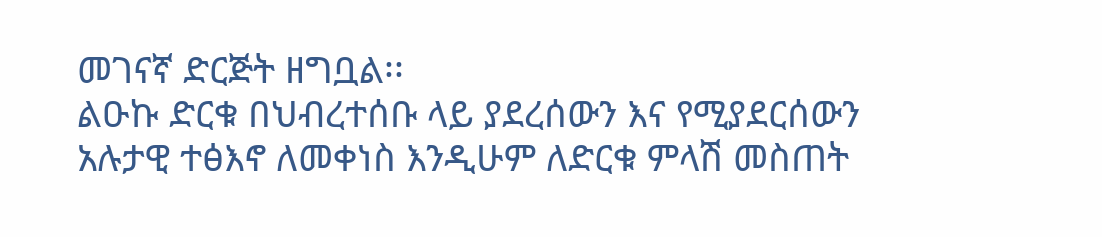መገናኛ ድርጅት ዘግቧል፡፡
ልዑኩ ድርቁ በህብረተሰቡ ላይ ያደረሰውን እና የሚያደርሰውን አሉታዊ ተፅእኖ ለመቀነስ እንዲሁም ለድርቁ ምላሽ መስጠት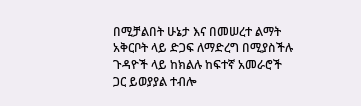በሚቻልበት ሁኔታ እና በመሠረተ ልማት አቅርቦት ላይ ድጋፍ ለማድረግ በሚያስችሉ ጉዳዮች ላይ ከክልሉ ከፍተኛ አመራሮች ጋር ይወያያል ተብሎ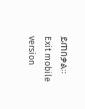ይጠበቃል።
Exit mobile version